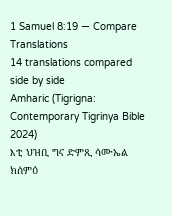1 Samuel 8:19 — Compare Translations
14 translations compared side by side
Amharic (Tigrigna: Contemporary Tigrinya Bible 2024)
እቲ ህዝቢ ግና ድምጺ ሳሙኤል ክሰምዕ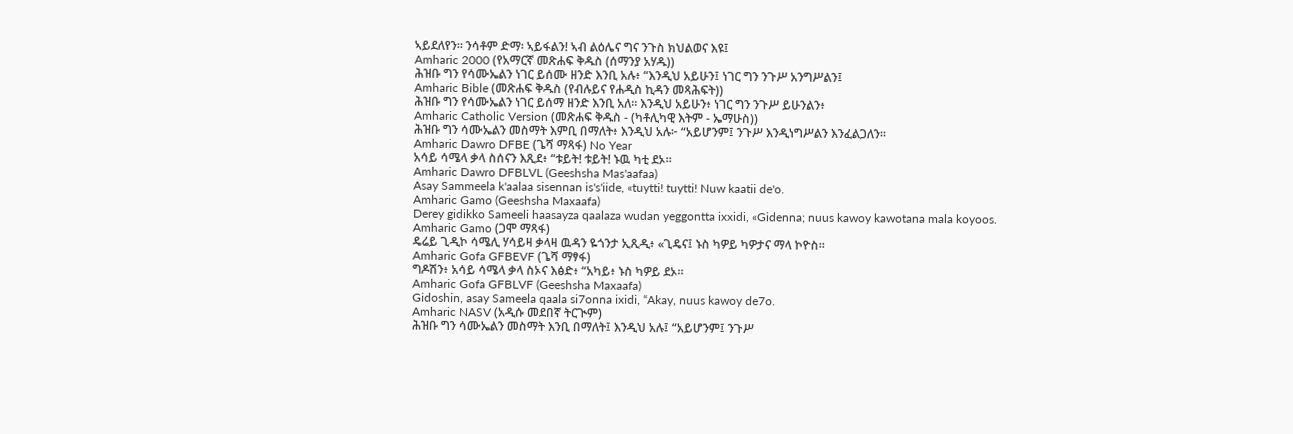ኣይደለየን። ንሳቶም ድማ፡ ኣይፋልን! ኣብ ልዕሌና ግና ንጉስ ክህልወና እዩ፤
Amharic 2000 (የአማርኛ መጽሐፍ ቅዱስ (ሰማንያ አሃዱ))
ሕዝቡ ግን የሳሙኤልን ነገር ይሰሙ ዘንድ እንቢ አሉ፥ “እንዲህ አይሁን፤ ነገር ግን ንጉሥ አንግሥልን፤
Amharic Bible (መጽሐፍ ቅዱስ (የብሉይና የሐዲስ ኪዳን መጻሕፍት))
ሕዝቡ ግን የሳሙኤልን ነገር ይሰማ ዘንድ እንቢ አለ። እንዲህ አይሁን፥ ነገር ግን ንጉሥ ይሁንልን፥
Amharic Catholic Version (መጽሐፍ ቅዱስ - (ካቶሊካዊ እትም - ኤማሁስ))
ሕዝቡ ግን ሳሙኤልን መስማት እምቢ በማለት፥ እንዲህ አሉ፦ “አይሆንም፤ ንጉሥ እንዲነግሥልን እንፈልጋለን።
Amharic Dawro DFBE (ጌሻ ማጻፋ) No Year
አሳይ ሳሜላ ቃላ ስሰናን እጺደ፥ “ቱይት! ቱይት! ኑዉ ካቲ ደኦ።
Amharic Dawro DFBLVL (Geeshsha Mas'aafaa)
Asay Sammeela k'aalaa sisennan is's'iide, «tuytti! tuytti! Nuw kaatii de'o.
Amharic Gamo (Geeshsha Maxaafa)
Derey gidikko Sameeli haasayza qaalaza wudan yeggontta ixxidi, «Gidenna; nuus kawoy kawotana mala koyoos.
Amharic Gamo (ጋሞ ማጻፋ)
ዴሬይ ጊዲኮ ሳሜሊ ሃሳይዛ ቃላዛ ዉዳን ዬጎንታ ኢጺዲ፥ «ጊዴና፤ ኑስ ካዎይ ካዎታና ማላ ኮዮስ።
Amharic Gofa GFBEVF (ጌሻ ማፃፋ)
ግዶሽን፥ አሳይ ሳሜላ ቃላ ስኦና እፅድ፥ “አካይ፥ ኑስ ካዎይ ደኦ።
Amharic Gofa GFBLVF (Geeshsha Maxaafa)
Gidoshin, asay Sameela qaala si7onna ixidi, “Akay, nuus kawoy de7o.
Amharic NASV (አዲሱ መደበኛ ትርጒም)
ሕዝቡ ግን ሳሙኤልን መስማት እንቢ በማለት፤ እንዲህ አሉ፤ “አይሆንም፤ ንጉሥ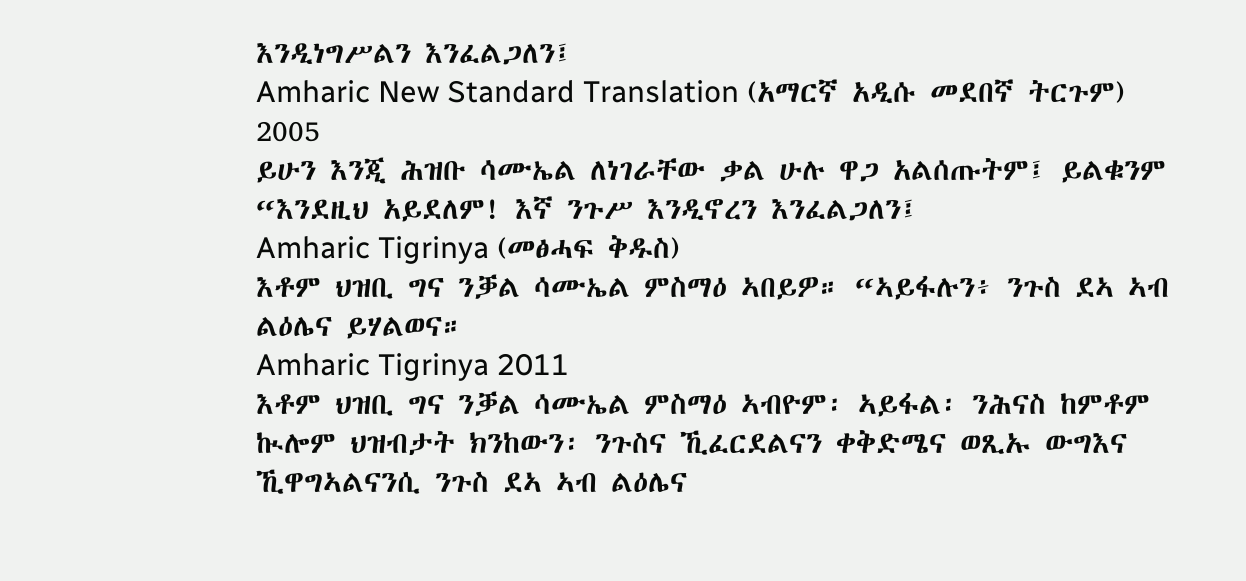እንዲነግሥልን እንፈልጋለን፤
Amharic New Standard Translation (አማርኛ አዲሱ መደበኛ ትርጉም) 2005
ይሁን እንጂ ሕዝቡ ሳሙኤል ለነገራቸው ቃል ሁሉ ዋጋ አልሰጡትም፤ ይልቁንም “እንደዚህ አይደለም! እኛ ንጉሥ እንዲኖረን እንፈልጋለን፤
Amharic Tigrinya (መፅሓፍ ቅዱስ)
እቶም ህዝቢ ግና ንቓል ሳሙኤል ምስማዕ ኣበይዎ። “ኣይፋሉን፥ ንጉስ ደኣ ኣብ ልዕሌና ይሃልወና።
Amharic Tigrinya 2011
እቶም ህዝቢ ግና ንቓል ሳሙኤል ምስማዕ ኣብዮም፡ ኣይፋል፡ ንሕናስ ከምቶም ኲሎም ህዝብታት ክንከውን፡ ንጉስና ኺፈርደልናን ቀቅድሜና ወጺኡ ውግእና ኺዋግኣልናንሲ ንጉስ ደኣ ኣብ ልዕሌና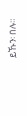ይኹን፡ በሉ።